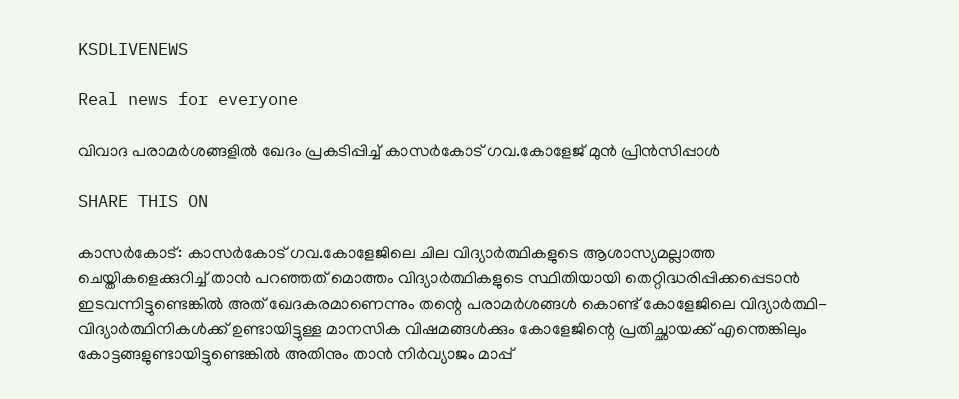KSDLIVENEWS

Real news for everyone

വിവാദ പരാമര്‍ശങ്ങളില്‍ ഖേദം പ്രകടിപ്പിച്ച് കാസര്‍കോട് ഗവ.കോളേജ് മുന്‍ പ്രിന്‍സിപ്പാള്‍

SHARE THIS ON

കാസര്‍കോട്: കാസര്‍കോട് ഗവ.കോളേജിലെ ചില വിദ്യാര്‍ത്ഥികളുടെ ആശാസ്യമല്ലാത്ത ചെയ്തികളെക്കുറിച്ച് താന്‍ പറഞ്ഞത് മൊത്തം വിദ്യാര്‍ത്ഥികളുടെ സ്ഥിതിയായി തെറ്റിദ്ധരിപ്പിക്കപ്പെടാന്‍ ഇടവന്നിട്ടുണ്ടെങ്കില്‍ അത് ഖേദകരമാണെന്നും തന്റെ പരാമര്‍ശങ്ങള്‍ കൊണ്ട് കോളേജിലെ വിദ്യാര്‍ത്ഥി-വിദ്യാര്‍ത്ഥിനികള്‍ക്ക് ഉണ്ടായിട്ടുള്ള മാനസിക വിഷമങ്ങള്‍ക്കും കോളേജിന്റെ പ്രതിച്ഛായക്ക് എന്തെങ്കിലും കോട്ടങ്ങളുണ്ടായിട്ടുണ്ടെങ്കില്‍ അതിനും താന്‍ നിര്‍വ്യാജം മാപ്പ്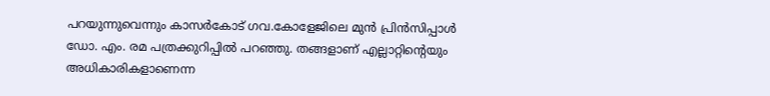പറയുന്നുവെന്നും കാസര്‍കോട് ഗവ.കോളേജിലെ മുന്‍ പ്രിന്‍സിപ്പാള്‍ ഡോ. എം. രമ പത്രക്കുറിപ്പില്‍ പറഞ്ഞു. തങ്ങളാണ് എല്ലാറ്റിന്റെയും അധികാരികളാണെന്ന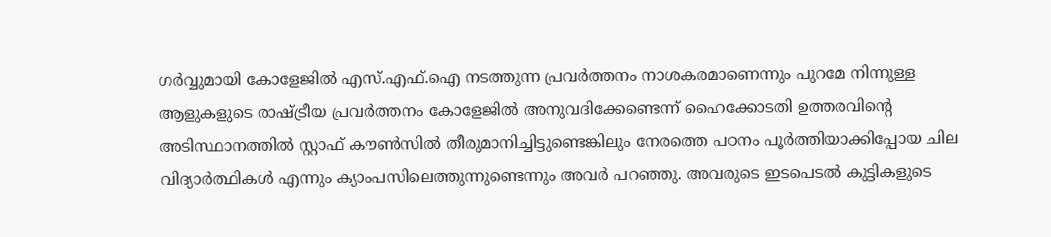ഗര്‍വ്വുമായി കോളേജില്‍ എസ്.എഫ്.ഐ നടത്തുന്ന പ്രവര്‍ത്തനം നാശകരമാണെന്നും പുറമേ നിന്നുള്ള ആളുകളുടെ രാഷ്ട്രീയ പ്രവര്‍ത്തനം കോളേജില്‍ അനുവദിക്കേണ്ടെന്ന് ഹൈക്കോടതി ഉത്തരവിന്റെ അടിസ്ഥാനത്തില്‍ സ്റ്റാഫ് കൗണ്‍സില്‍ തീരുമാനിച്ചിട്ടുണ്ടെങ്കിലും നേരത്തെ പഠനം പൂര്‍ത്തിയാക്കിപ്പോയ ചില വിദ്യാര്‍ത്ഥികള്‍ എന്നും ക്യാംപസിലെത്തുന്നുണ്ടെന്നും അവര്‍ പറഞ്ഞു. അവരുടെ ഇടപെടല്‍ കുട്ടികളുടെ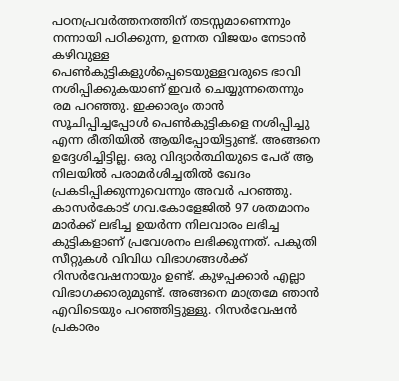പഠനപ്രവര്‍ത്തനത്തിന് തടസ്സമാണെന്നും നന്നായി പഠിക്കുന്ന, ഉന്നത വിജയം നേടാന്‍ കഴിവുള്ള പെണ്‍കുട്ടികളുള്‍പ്പെടെയുള്ളവരുടെ ഭാവി നശിപ്പിക്കുകയാണ് ഇവര്‍ ചെയ്യുന്നതെന്നും രമ പറഞ്ഞു. ഇക്കാര്യം താന്‍ സൂചിപ്പിച്ചപ്പോള്‍ പെണ്‍കുട്ടികളെ നശിപ്പിച്ചു എന്ന രീതിയില്‍ ആയിപ്പോയിട്ടുണ്ട്. അങ്ങനെ ഉദ്ദേശിച്ചിട്ടില്ല. ഒരു വിദ്യാര്‍ത്ഥിയുടെ പേര് ആ നിലയില്‍ പരാമര്‍ശിച്ചതില്‍ ഖേദം പ്രകടിപ്പിക്കുന്നുവെന്നും അവര്‍ പറഞ്ഞു. കാസര്‍കോട് ഗവ.കോളേജില്‍ 97 ശതമാനം മാര്‍ക്ക് ലഭിച്ച ഉയര്‍ന്ന നിലവാരം ലഭിച്ച കുട്ടികളാണ് പ്രവേശനം ലഭിക്കുന്നത്. പകുതി സീറ്റുകള്‍ വിവിധ വിഭാഗങ്ങള്‍ക്ക് റിസര്‍വേഷനായും ഉണ്ട്. കുഴപ്പക്കാര്‍ എല്ലാ വിഭാഗക്കാരുമുണ്ട്. അങ്ങനെ മാത്രമേ ഞാന്‍ എവിടെയും പറഞ്ഞിട്ടുള്ളു. റിസര്‍വേഷന്‍ പ്രകാരം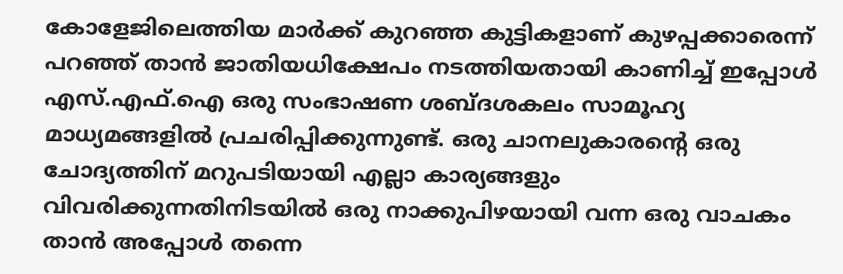കോളേജിലെത്തിയ മാര്‍ക്ക് കുറഞ്ഞ കുട്ടികളാണ് കുഴപ്പക്കാരെന്ന് പറഞ്ഞ് താന്‍ ജാതിയധിക്ഷേപം നടത്തിയതായി കാണിച്ച് ഇപ്പോള്‍ എസ്.എഫ്.ഐ ഒരു സംഭാഷണ ശബ്ദശകലം സാമൂഹ്യ മാധ്യമങ്ങളില്‍ പ്രചരിപ്പിക്കുന്നുണ്ട്. ഒരു ചാനലുകാരന്റെ ഒരു ചോദ്യത്തിന് മറുപടിയായി എല്ലാ കാര്യങ്ങളും വിവരിക്കുന്നതിനിടയില്‍ ഒരു നാക്കുപിഴയായി വന്ന ഒരു വാചകം താന്‍ അപ്പോള്‍ തന്നെ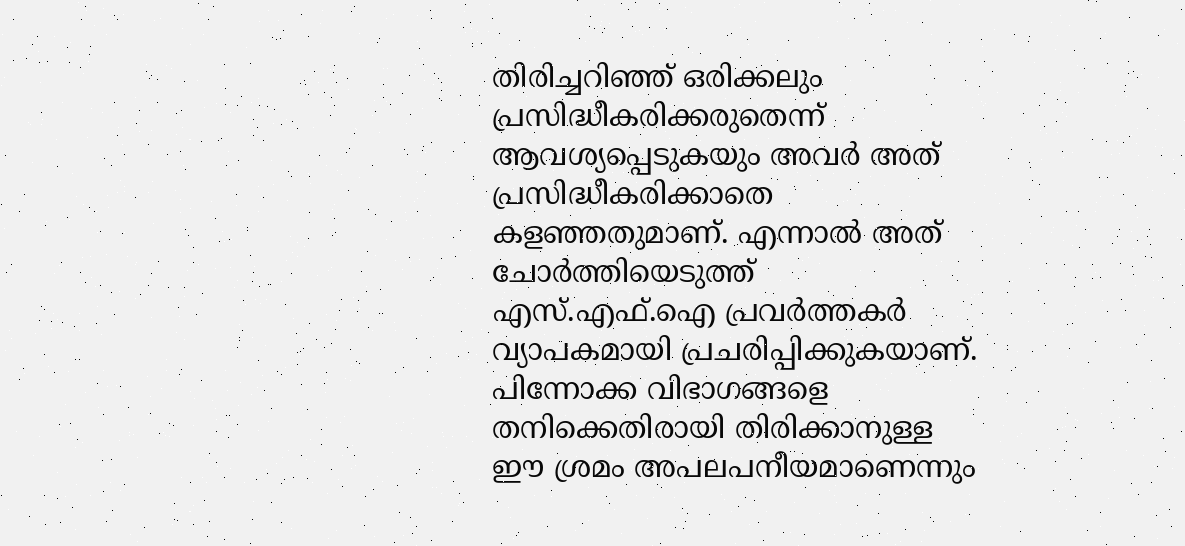തിരിച്ചറിഞ്ഞ് ഒരിക്കലും പ്രസിദ്ധീകരിക്കരുതെന്ന് ആവശ്യപ്പെടുകയും അവര്‍ അത് പ്രസിദ്ധീകരിക്കാതെ കളഞ്ഞതുമാണ്. എന്നാല്‍ അത് ചോര്‍ത്തിയെടുത്ത് എസ്.എഫ്.ഐ പ്രവര്‍ത്തകര്‍ വ്യാപകമായി പ്രചരിപ്പിക്കുകയാണ്. പിന്നോക്ക വിഭാഗങ്ങളെ തനിക്കെതിരായി തിരിക്കാനുള്ള ഈ ശ്രമം അപലപനീയമാണെന്നും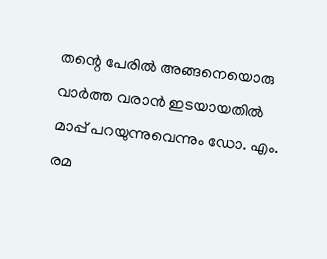തന്റെ പേരില്‍ അങ്ങനെയൊരു വാര്‍ത്ത വരാന്‍ ഇടയായതില്‍ മാപ്പ് പറയുന്നുവെന്നും ഡോ. എം. രമ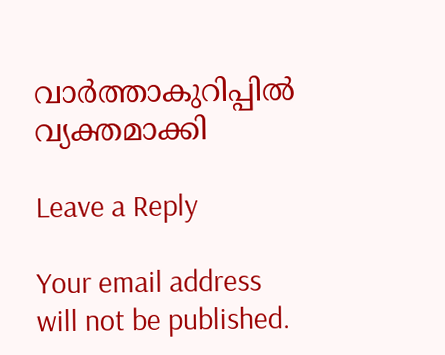വാര്‍ത്താകുറിപ്പില്‍ വ്യക്തമാക്കി

Leave a Reply

Your email address will not be published.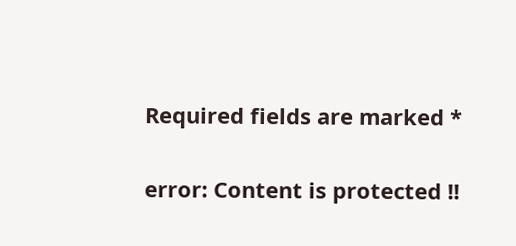Required fields are marked *

error: Content is protected !!